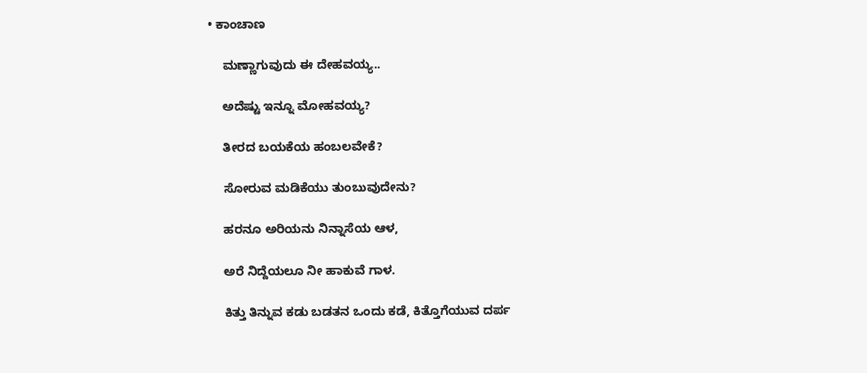• ಕಾಂಚಾಣ

    ಮಣ್ಣಾಗುವುದು ಈ ದೇಹವಯ್ಯ..

    ಅದೆಷ್ಟು ಇನ್ನೂ ಮೋಹವಯ್ಯ?

    ತೀರದ ಬಯಕೆಯ ಹಂಬಲವೇಕೆ?

    ಸೋರುವ ಮಡಿಕೆಯು ತುಂಬುವುದೇನು?

    ಹರನೂ ಅರಿಯನು ನಿನ್ನಾಸೆಯ ಆಳ,

    ಅರೆ ನಿದ್ದೆಯಲೂ ನೀ ಹಾಕುವೆ ಗಾಳ.

    ಕಿತ್ತು ತಿನ್ನುವ ಕಡು ಬಡತನ ಒಂದು ಕಡೆ, ಕಿತ್ತೊಗೆಯುವ ದರ್ಪ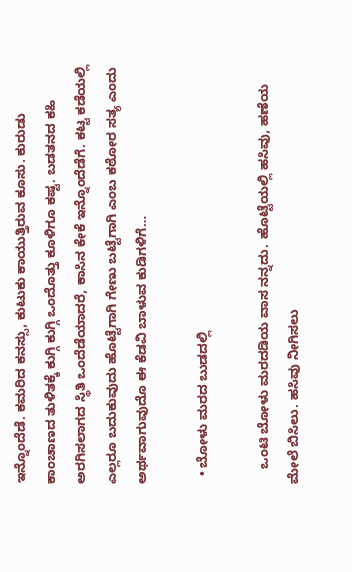ಇನ್ನೊಂದೆಡೆ. ಕಮರಿದ ಕನಸ್ಸು, ಕುಟುಕು ಕಾಯುತ್ತಿರುವ ಕೂಸು. ಕುರುಡು ಕಾಂಚಾಣದ ತುಳಿತಕ್ಕೆ ಕುಗ್ಗಿ ಕುಗ್ಗಿ ಒಂದೊತ್ತು ಕೂಳಿಗೂ ಕಷ್ಟ. ಬಡತನದ ಕಹಿ ಅರಗಿಸಲಾಗದ ಸ್ಥಿತಿ ಒಂದೆಡೆಯಾದರೆ, ಕಾಸಿನ ಕೇಕೆ ಇನ್ನೊಂದೆಡೆಗೆ. ಕಟ್ಟ ಕಡೆಯಲ್ಲಿ ಎಲ್ಲರೂ ಬದುಕುವುದು ಹೊಟ್ಟೆಗಾಗಿ ಗೇಣು ಬಟ್ಟೆಗಾಗಿ ಎಂಬ ಕಠೋರ ಸತ್ಯ ಎಂದು ಅರ್ಥವಾಗುವುದೊ ಈ ಕೆಡವಿ ಬಾಳುವ ಕುಡಿಗಳಿಗೆ…

  • ಬೋಳು ಮರದ ಬುಡದಲ್ಲಿ

    ಒಂಟಿ ಬೋಳು ಮರದಡಿಯ ವಾಸ ನನ್ನದು. ಹೊಟ್ಟೆಯಲ್ಲಿ ಹಸಿವು, ಹಣೆಯ ಮೇಲೆ ಬಿಸಿಲು. ಹಸಿವು ನೀಗಿಸಲು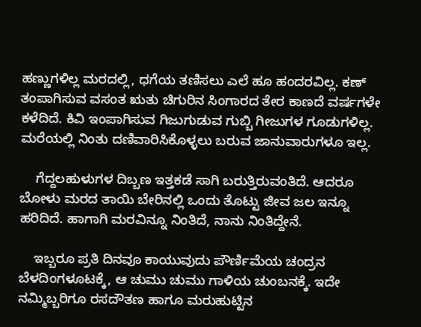ಹಣ್ಣುಗಳಿಲ್ಲ ಮರದಲ್ಲಿ, ಧಗೆಯ ತಣಿಸಲು ಎಲೆ ಹೂ ಹಂದರವಿಲ್ಲ. ಕಣ್ ತಂಪಾಗಿಸುವ ವಸಂತ ಋತು ಚಿಗುರಿನ ಸಿಂಗಾರದ ತೇರ ಕಾಣದೆ ವರ್ಷಗಳೇ ಕಳೆದಿದೆ. ಕಿವಿ ಇಂಪಾಗಿಸುವ ಗಿಜುಗುಡುವ ಗುಬ್ಬಿ ಗೀಜುಗಳ ಗೂಡುಗಳಿಲ್ಲ. ಮರೆಯಲ್ಲಿ ನಿಂತು ದಣಿವಾರಿಸಿಕೊಳ್ಳಲು ಬರುವ ಜಾನುವಾರುಗಳೂ ಇಲ್ಲ.

    ಗೆದ್ದಲಹುಳುಗಳ ದಿಬ್ಬಣ ಇತ್ತಕಡೆ ಸಾಗಿ ಬರುತ್ತಿರುವಂತಿದೆ. ಆದರೂ ಬೋಳು ಮರದ ತಾಯಿ ಬೇರಿನಲ್ಲಿ ಒಂದು ತೊಟ್ಟು ಜೀವ ಜಲ ಇನ್ನೂ ಹರಿದಿದೆ. ಹಾಗಾಗಿ ಮರವಿನ್ನೂ ನಿಂತಿದೆ, ನಾನು ನಿಂತಿದ್ದೇನೆ.

    ಇಬ್ಬರೂ ಪ್ರತಿ ದಿನವೂ ಕಾಯುವುದು ಪೌರ್ಣಿಮೆಯ ಚಂದ್ರನ ಬೆಳದಿಂಗಳೂಟಕ್ಕೆ, ಆ ಚುಮು ಚುಮು ಗಾಳಿಯ ಚುಂಬನಕ್ಕೆ. ಇದೇ ನಮ್ಮಿಬ್ಬರಿಗೂ ರಸದೌತಣ ಹಾಗೂ ಮರುಹುಟ್ಟಿನ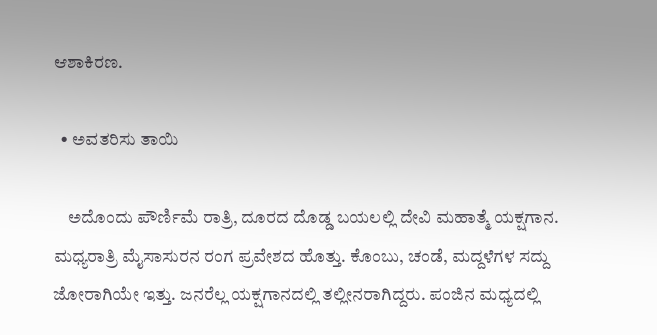ಆಶಾಕಿರಣ.

  • ಅವತರಿಸು ತಾಯಿ

    ಅದೊಂದು ಪೌರ್ಣಿಮೆ ರಾತ್ರಿ, ದೂರದ ದೊಡ್ಡ ಬಯಲಲ್ಲಿ ದೇವಿ ಮಹಾತ್ಮೆ ಯಕ್ಷಗಾನ. ಮಧ್ಯರಾತ್ರಿ ಮೈಸಾಸುರನ ರಂಗ ಪ್ರವೇಶದ ಹೊತ್ತು. ಕೊಂಬು, ಚಂಡೆ, ಮದ್ದಳೆಗಳ ಸದ್ದು ಜೋರಾಗಿಯೇ ಇತ್ತು. ಜನರೆಲ್ಲ ಯಕ್ಷಗಾನದಲ್ಲಿ ತಲ್ಲೀನರಾಗಿದ್ದರು. ಪಂಜಿನ ಮಧ್ಯದಲ್ಲಿ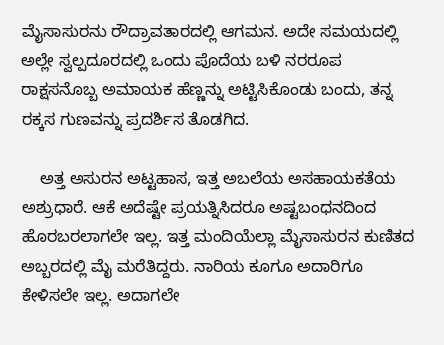ಮೈಸಾಸುರನು ರೌದ್ರಾವತಾರದಲ್ಲಿ ಆಗಮನ. ಅದೇ ಸಮಯದಲ್ಲಿ ಅಲ್ಲೇ ಸ್ವಲ್ಪದೂರದಲ್ಲಿ ಒಂದು ಪೊದೆಯ ಬಳಿ ನರರೂಪ ರಾಕ್ಷಸನೊಬ್ಬ ಅಮಾಯಕ ಹೆಣ್ಣನ್ನು ಅಟ್ಟಿಸಿಕೊಂಡು ಬಂದು, ತನ್ನ ರಕ್ಕಸ ಗುಣವನ್ನು ಪ್ರದರ್ಶಿಸ ತೊಡಗಿದ.

    ಅತ್ತ ಅಸುರನ ಅಟ್ಟಹಾಸ, ಇತ್ತ ಅಬಲೆಯ ಅಸಹಾಯಕತೆಯ ಅಶ್ರುಧಾರೆ. ಆಕೆ ಅದೆಷ್ಟೇ ಪ್ರಯತ್ನಿಸಿದರೂ ಅಷ್ಟಬಂಧನದಿಂದ ಹೊರಬರಲಾಗಲೇ ಇಲ್ಲ. ಇತ್ತ ಮಂದಿಯೆಲ್ಲಾ ಮೈಸಾಸುರನ ಕುಣಿತದ ಅಬ್ಬರದಲ್ಲಿ ಮೈ ಮರೆತಿದ್ದರು. ನಾರಿಯ ಕೂಗೂ ಅದಾರಿಗೂ ಕೇಳಿಸಲೇ ಇಲ್ಲ. ಅದಾಗಲೇ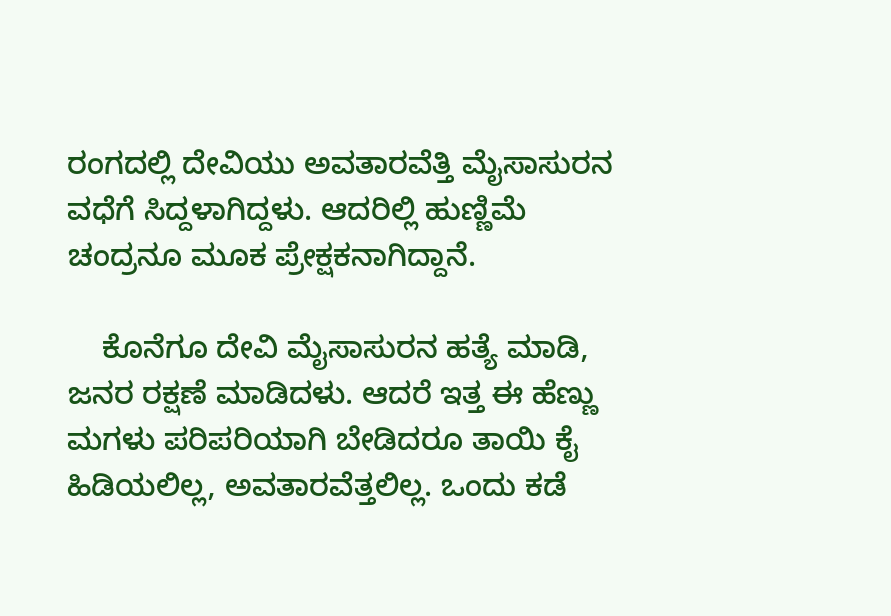ರಂಗದಲ್ಲಿ ದೇವಿಯು ಅವತಾರವೆತ್ತಿ ಮೈಸಾಸುರನ ವಧೆಗೆ ಸಿದ್ದಳಾಗಿದ್ದಳು. ಆದರಿಲ್ಲಿ ಹುಣ್ಣಿಮೆ ಚಂದ್ರನೂ ಮೂಕ ಪ್ರೇಕ್ಷಕನಾಗಿದ್ದಾನೆ.

    ಕೊನೆಗೂ ದೇವಿ ಮೈಸಾಸುರನ ಹತ್ಯೆ ಮಾಡಿ, ಜನರ ರಕ್ಷಣೆ ಮಾಡಿದಳು. ಆದರೆ ಇತ್ತ ಈ ಹೆಣ್ಣು ಮಗಳು ಪರಿಪರಿಯಾಗಿ ಬೇಡಿದರೂ ತಾಯಿ ಕೈ ಹಿಡಿಯಲಿಲ್ಲ, ಅವತಾರವೆತ್ತಲಿಲ್ಲ. ಒಂದು ಕಡೆ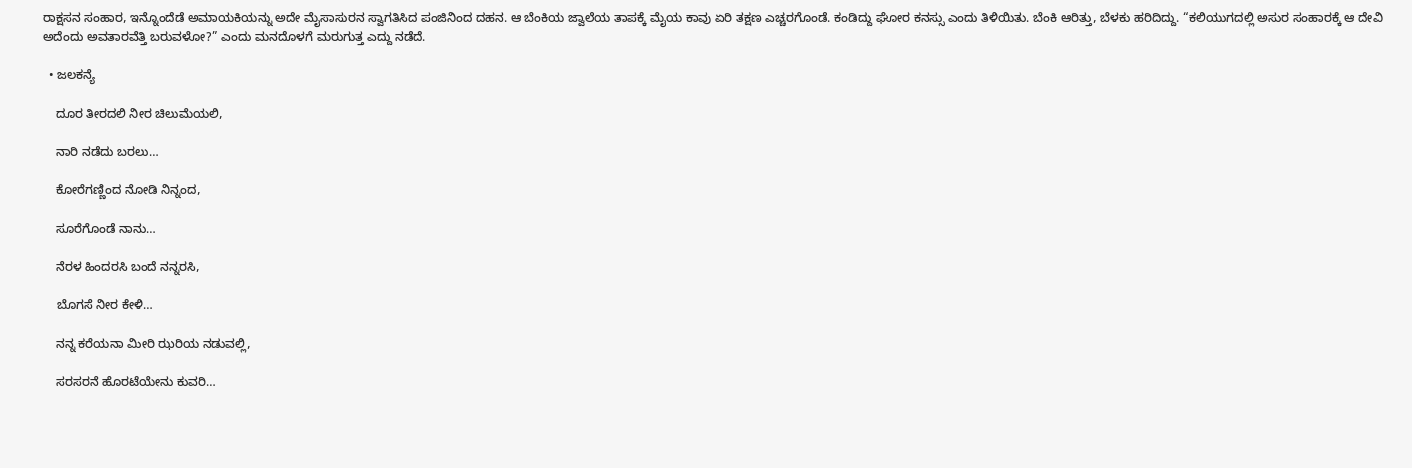ರಾಕ್ಷಸನ ಸಂಹಾರ, ಇನ್ನೊಂದೆಡೆ ಅಮಾಯಕಿಯನ್ನು ಅದೇ ಮೈಸಾಸುರನ ಸ್ವಾಗತಿಸಿದ ಪಂಜಿನಿಂದ ದಹನ. ಆ ಬೆಂಕಿಯ ಜ್ವಾಲೆಯ ತಾಪಕ್ಕೆ ಮೈಯ ಕಾವು ಏರಿ ತಕ್ಷಣ ಎಚ್ಚರಗೊಂಡೆ. ಕಂಡಿದ್ದು ಘೋರ ಕನಸ್ಸು ಎಂದು ತಿಳಿಯಿತು. ಬೆಂಕಿ ಆರಿತ್ತು, ಬೆಳಕು ಹರಿದಿದ್ದು. “ಕಲಿಯುಗದಲ್ಲಿ ಅಸುರ ಸಂಹಾರಕ್ಕೆ ಆ ದೇವಿ ಅದೆಂದು ಅವತಾರವೆತ್ತಿ ಬರುವಳೋ?” ಎಂದು ಮನದೊಳಗೆ ಮರುಗುತ್ತ ಎದ್ದು ನಡೆದೆ.

  • ಜಲಕನ್ಯೆ

    ದೂರ ತೀರದಲಿ ನೀರ ಚಿಲುಮೆಯಲಿ,

    ನಾರಿ ನಡೆದು ಬರಲು…

    ಕೋರೆಗಣ್ಣಿಂದ ನೋಡಿ ನಿನ್ನಂದ,

    ಸೂರೆಗೊಂಡೆ ನಾನು…

    ನೆರಳ ಹಿಂದರಸಿ ಬಂದೆ ನನ್ನರಸಿ,

    ಬೊಗಸೆ ನೀರ ಕೇಳಿ…

    ನನ್ನ ಕರೆಯನಾ ಮೀರಿ ಝರಿಯ ನಡುವಲ್ಲಿ,

    ಸರಸರನೆ ಹೊರಟೆಯೇನು ಕುವರಿ…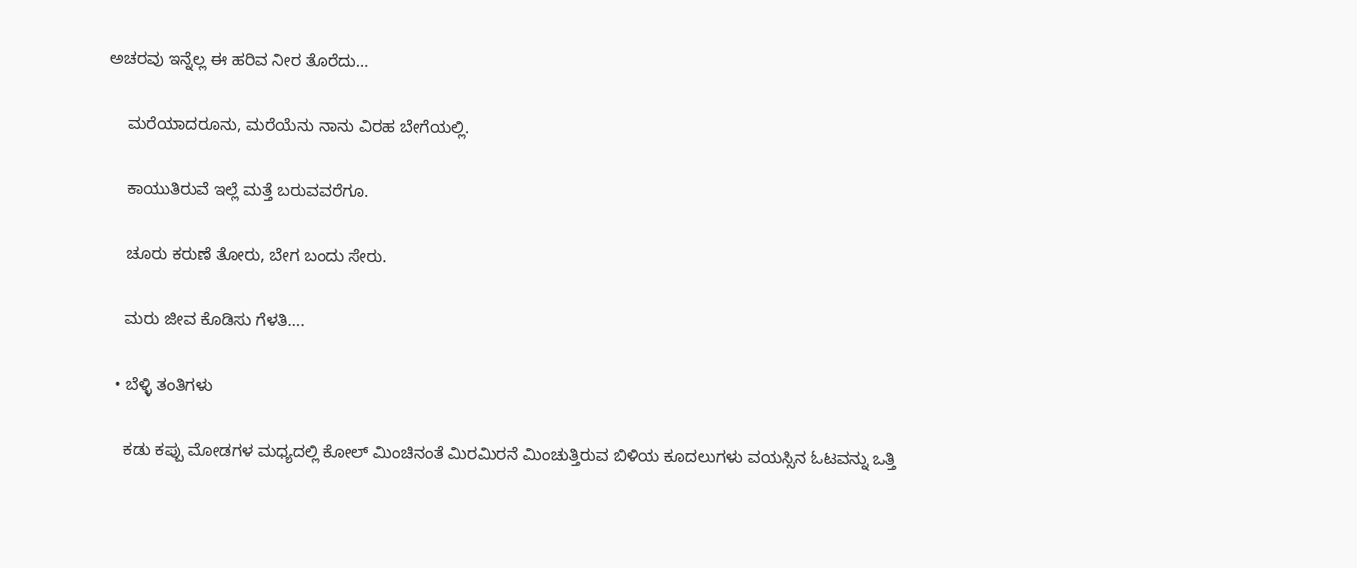ಅಚರವು ಇನ್ನೆಲ್ಲ ಈ ಹರಿವ ನೀರ ತೊರೆದು…

    ಮರೆಯಾದರೂನು, ಮರೆಯೆನು ನಾನು ವಿರಹ ಬೇಗೆಯಲ್ಲಿ.

    ಕಾಯುತಿರುವೆ ಇಲ್ಲೆ ಮತ್ತೆ ಬರುವವರೆಗೂ.

    ಚೂರು ಕರುಣೆ ತೋರು, ಬೇಗ ಬಂದು ಸೇರು.

    ಮರು ಜೀವ ಕೊಡಿಸು ಗೆಳತಿ….

  • ಬೆಳ್ಳಿ ತಂತಿಗಳು

    ಕಡು ಕಪ್ಪು ಮೋಡಗಳ ಮಧ್ಯದಲ್ಲಿ ಕೋಲ್ ಮಿಂಚಿನಂತೆ ಮಿರಮಿರನೆ ಮಿಂಚುತ್ತಿರುವ ಬಿಳಿಯ ಕೂದಲುಗಳು ವಯಸ್ಸಿನ ಓಟವನ್ನು ಒತ್ತಿ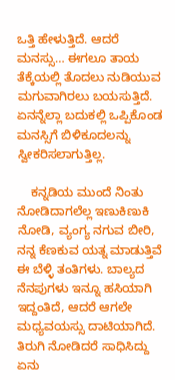ಒತ್ತಿ ಹೇಳುತ್ತಿದೆ. ಆದರೆ ಮನಸ್ಸು… ಈಗಲೂ ತಾಯ ತೆಕ್ಕೆಯಲ್ಲಿ ತೊದಲು ನುಡಿಯುವ ಮಗುವಾಗಿರಲು ಬಯಸುತ್ತಿದೆ. ಏನನ್ನೆಲ್ಲಾ ಬದುಕಲ್ಲಿ ಒಪ್ಪಿಕೊಂಡ ಮನಸ್ಸಿಗೆ ಬಿಳಿಕೂದಲನ್ನು ಸ್ವೀಕರಿಸಲಾಗುತ್ತಿಲ್ಲ.

    ಕನ್ನಡಿಯ ಮುಂದೆ ನಿಂತು ನೋಡಿದಾಗಲೆಲ್ಲ ಇಣುಕಿಣುಕಿ ನೋಡಿ, ವ್ಯಂಗ್ಯ ನಗುವ ಬೀರಿ, ನನ್ನ ಕೆಣಕುವ ಯತ್ನ ಮಾಡುತ್ತಿವೆ ಈ ಬೆಳ್ಳಿ ತಂತಿಗಳು. ಬಾಲ್ಯದ ನೆನಪುಗಳು ಇನ್ನೂ ಹಸಿಯಾಗಿ ಇದ್ದಂತಿದೆ, ಆದರೆ ಆಗಲೇ ಮಧ್ಯವಯಸ್ಸು ದಾಟಿಯಾಗಿದೆ. ತಿರುಗಿ ನೋಡಿದರೆ ಸಾಧಿಸಿದ್ದು ಏನು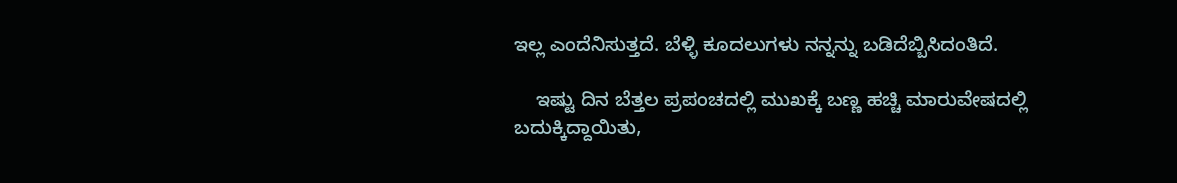ಇಲ್ಲ ಎಂದೆನಿಸುತ್ತದೆ. ಬೆಳ್ಳಿ ಕೂದಲುಗಳು ನನ್ನನ್ನು ಬಡಿದೆಬ್ಬಿಸಿದಂತಿದೆ.

    ಇಷ್ಟು ದಿನ ಬೆತ್ತಲ ಪ್ರಪಂಚದಲ್ಲಿ ಮುಖಕ್ಕೆ ಬಣ್ಣ ಹಚ್ಚಿ ಮಾರುವೇಷದಲ್ಲಿ ಬದುಕ್ಕಿದ್ದಾಯಿತು,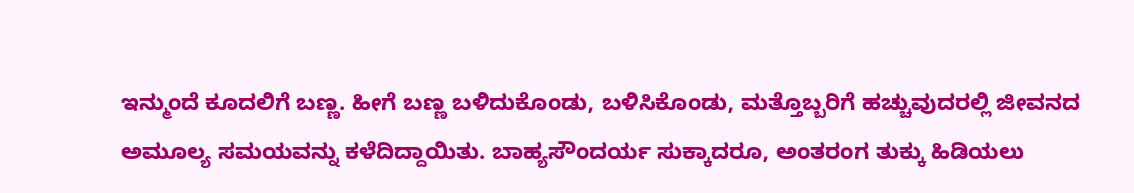ಇನ್ಮುಂದೆ ಕೂದಲಿಗೆ ಬಣ್ಣ. ಹೀಗೆ ಬಣ್ಣ ಬಳಿದುಕೊಂಡು, ಬಳಿಸಿಕೊಂಡು, ಮತ್ತೊಬ್ಬರಿಗೆ ಹಚ್ಚುವುದರಲ್ಲಿ ಜೀವನದ ಅಮೂಲ್ಯ ಸಮಯವನ್ನು ಕಳೆದಿದ್ದಾಯಿತು. ಬಾಹ್ಯಸೌಂದರ್ಯ ಸುಕ್ಕಾದರೂ, ಅಂತರಂಗ ತುಕ್ಕು ಹಿಡಿಯಲು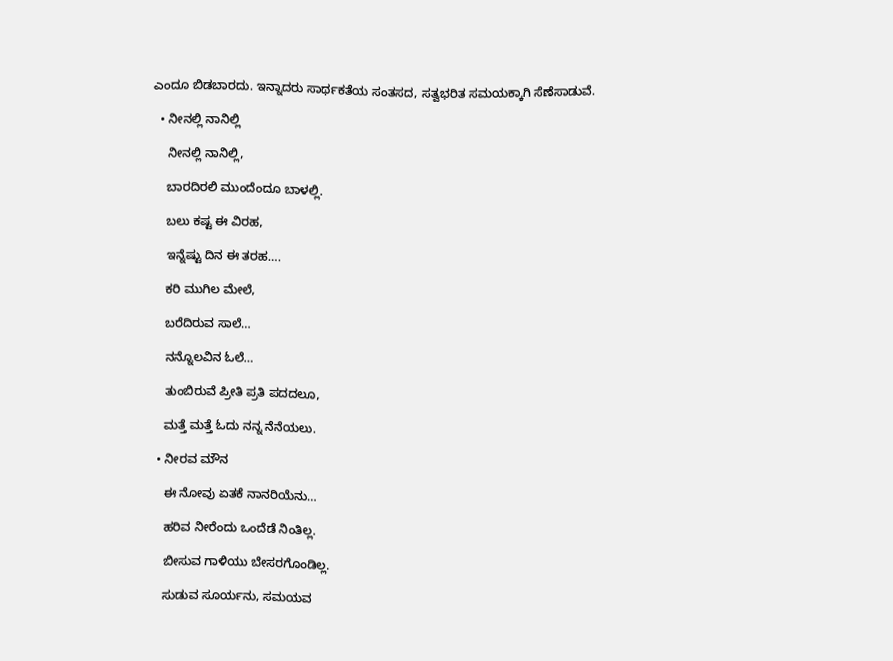ಎಂದೂ ಬಿಡಬಾರದು. ಇನ್ನಾದರು ಸಾರ್ಥಕತೆಯ ಸಂತಸದ, ಸತ್ವಭರಿತ ಸಮಯಕ್ಕಾಗಿ ಸೆಣೆಸಾಡುವೆ.

  • ನೀನಲ್ಲಿ ನಾನಿಲ್ಲಿ

    ನೀನಲ್ಲಿ ನಾನಿಲ್ಲಿ,

    ಬಾರದಿರಲಿ ಮುಂದೆಂದೂ ಬಾಳಲ್ಲಿ.

    ಬಲು ಕಷ್ಟ ಈ ವಿರಹ,

    ಇನ್ನೆಷ್ಟು ದಿನ ಈ ತರಹ….

    ಕರಿ ಮುಗಿಲ ಮೇಲೆ,

    ಬರೆದಿರುವ ಸಾಲೆ…

    ನನ್ನೊಲವಿನ ಓಲೆ…

    ತುಂಬಿರುವೆ ಪ್ರೀತಿ ಪ್ರತಿ ಪದದಲೂ,

    ಮತ್ತೆ ಮತ್ತೆ ಓದು ನನ್ನ ನೆನೆಯಲು.

  • ನೀರವ ಮೌನ

    ಈ ನೋವು ಏತಕೆ ನಾನರಿಯೆನು…

    ಹರಿವ ನೀರೆಂದು ಒಂದೆಡೆ ನಿಂತಿಲ್ಲ.

    ಬೀಸುವ ಗಾಳಿಯು ಬೇಸರಗೊಂಡಿಲ್ಲ.

    ಸುಡುವ ಸೂರ್ಯನು, ಸಮಯವ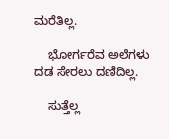ಮರೆತಿಲ್ಲ.

    ಭೋರ್ಗರೆವ ಅಲೆಗಳು ದಡ ಸೇರಲು ದಣಿದಿಲ್ಲ.

    ಸುತ್ತೆಲ್ಲ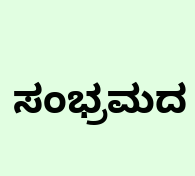ಸಂಭ್ರಮದ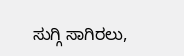ಸುಗ್ಗಿ ಸಾಗಿರಲು,